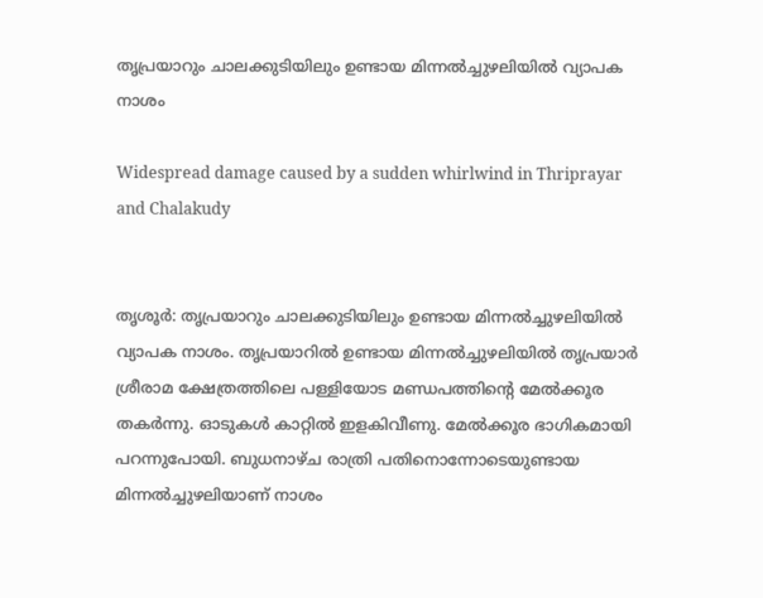തൃപ്രയാറും ചാലക്കുടിയിലും ഉണ്ടായ മിന്നൽച്ചുഴലിയിൽ വ്യാപക നാശം

Widespread damage caused by a sudden whirlwind in Thriprayar and Chalakudy


തൃശൂർ: തൃപ്രയാറും ചാലക്കുടിയിലും ഉണ്ടായ മിന്നൽച്ചുഴലിയിൽ വ്യാപക നാശം. തൃപ്രയാറിൽ ഉണ്ടായ മിന്നൽച്ചുഴലിയിൽ തൃപ്രയാർ ശ്രീരാമ ക്ഷേത്രത്തിലെ പള്ളിയോട മണ്ഡപത്തിന്റെ മേൽക്കൂര തകർന്നു. ഓടുകൾ കാറ്റിൽ ഇളകിവീണു. മേൽക്കൂര ഭാഗികമായി പറന്നുപോയി. ബുധനാഴ്ച രാത്രി പതിനൊന്നോടെയുണ്ടായ മിന്നൽച്ചുഴലിയാണ് നാശം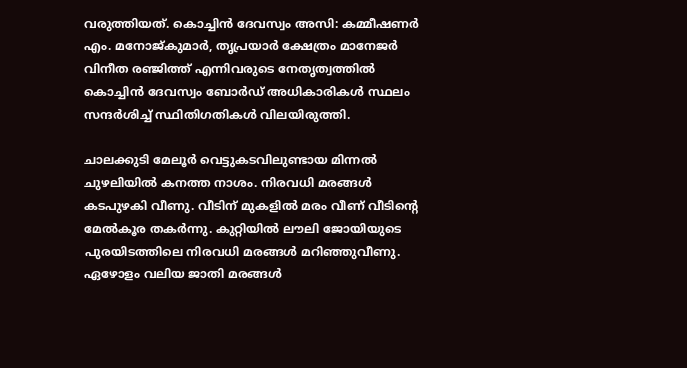വരുത്തിയത്. കൊച്ചിൻ ദേവസ്വം അസി: കമ്മീഷണർ എം. മനോജ്കുമാർ, തൃപ്രയാർ ക്ഷേത്രം മാനേജർ വിനീത രഞ്ജിത്ത് എന്നിവരുടെ നേതൃത്വത്തിൽ കൊച്ചിൻ ദേവസ്വം ബോർഡ് അധികാരികൾ സ്ഥലം സന്ദർശിച്ച് സ്ഥിതിഗതികൾ വിലയിരുത്തി.

ചാലക്കുടി മേലൂർ വെട്ടുകടവിലുണ്ടായ മിന്നൽ ചുഴലിയിൽ കനത്ത നാശം. നിരവധി മരങ്ങൾ കടപുഴകി വീണു. വീടിന് മുകളിൽ മരം വീണ് വീടിന്റെ മേൽകൂര തകർന്നു. കുറ്റിയിൽ ലൗലി ജോയിയുടെ പുരയിടത്തിലെ നിരവധി മരങ്ങൾ മറിഞ്ഞുവീണു. ഏഴോളം വലിയ ജാതി മരങ്ങൾ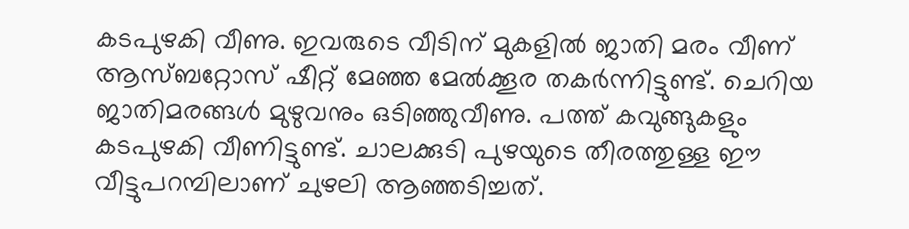കടപുഴകി വീണു. ഇവരുടെ വീടിന് മുകളിൽ ജാതി മരം വീണ് ആസ്ബറ്റോസ് ഷീറ്റ് മേഞ്ഞ മേൽക്കൂര തകർന്നിട്ടുണ്ട്. ചെറിയ ജാതിമരങ്ങൾ മുഴുവനും ഒടിഞ്ഞുവീണു. പത്ത് കവുങ്ങുകളും കടപുഴകി വീണിട്ടുണ്ട്. ചാലക്കുടി പുഴയുടെ തീരത്തുള്ള ഈ വീട്ടുപറമ്പിലാണ് ചുഴലി ആഞ്ഞടിച്ചത്.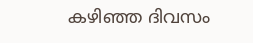കഴിഞ്ഞ ദിവസം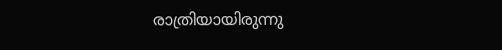രാത്രിയായിരുന്നു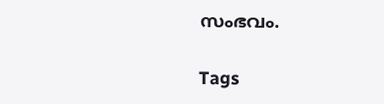സംഭവം.

Tags